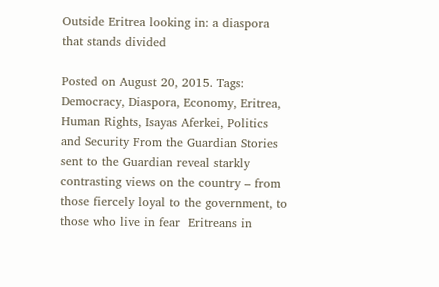Outside Eritrea looking in: a diaspora that stands divided

Posted on August 20, 2015. Tags: Democracy, Diaspora, Economy, Eritrea, Human Rights, Isayas Aferkei, Politics and Security From the Guardian Stories sent to the Guardian reveal starkly contrasting views on the country – from those fiercely loyal to the government, to those who live in fear  Eritreans in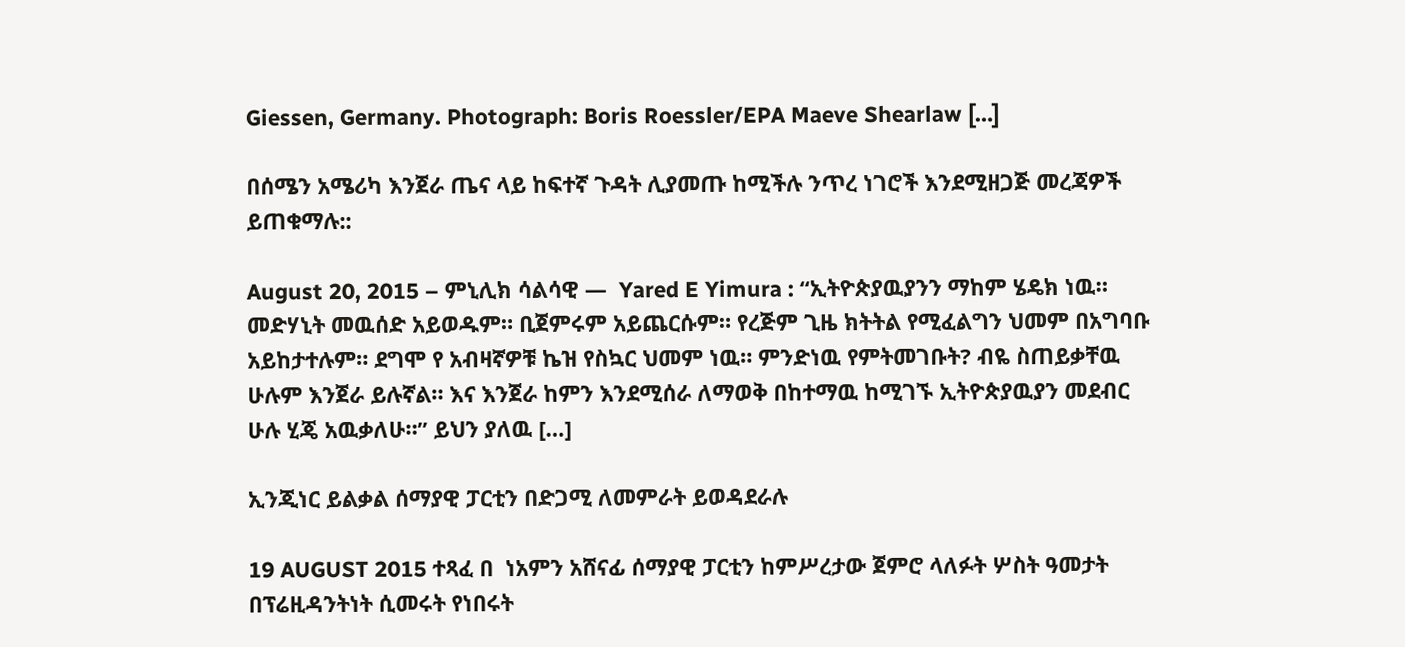Giessen, Germany. Photograph: Boris Roessler/EPA Maeve Shearlaw […]

በሰሜን አሜሪካ እንጀራ ጤና ላይ ከፍተኛ ጉዳት ሊያመጡ ከሚችሉ ንጥረ ነገሮች እንደሚዘጋጅ መረጃዎች ይጠቁማሉ::

August 20, 2015 – ምኒሊክ ሳልሳዊ —  Yared E Yimura : “ኢትዮጵያዉያንን ማከም ሄዴክ ነዉ። መድሃኒት መዉሰድ አይወዱም። ቢጀምሩም አይጨርሱም። የረጅም ጊዜ ክትትል የሚፈልግን ህመም በአግባቡ አይከታተሉም። ደግሞ የ አብዛኛዎቹ ኬዝ የስኳር ህመም ነዉ። ምንድነዉ የምትመገቡት? ብዬ ስጠይቃቸዉ ሁሉም እንጀራ ይሉኛል። እና እንጀራ ከምን እንደሚሰራ ለማወቅ በከተማዉ ከሚገኙ ኢትዮጵያዉያን መደብር ሁሉ ሂጄ አዉቃለሁ።” ይህን ያለዉ […]

ኢንጂነር ይልቃል ሰማያዊ ፓርቲን በድጋሚ ለመምራት ይወዳደራሉ

19 AUGUST 2015 ተጻፈ በ  ነአምን አሸናፊ ሰማያዊ ፓርቲን ከምሥረታው ጀምሮ ላለፉት ሦስት ዓመታት በፕሬዚዳንትነት ሲመሩት የነበሩት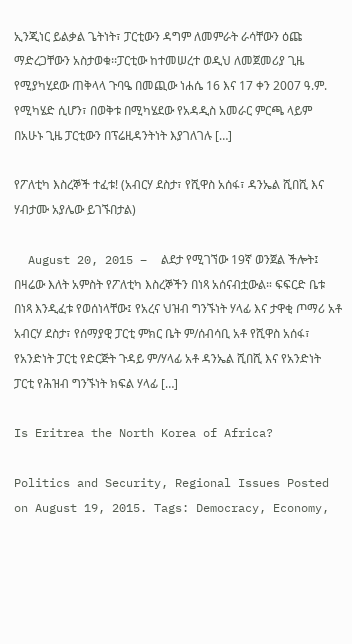ኢንጂነር ይልቃል ጌትነት፣ ፓርቲውን ዳግም ለመምራት ራሳቸውን ዕጩ ማድረጋቸውን አስታወቁ፡፡ፓርቲው ከተመሠረተ ወዲህ ለመጀመሪያ ጊዜ የሚያካሂደው ጠቅላላ ጉባዔ በመጪው ነሐሴ 16 እና 17 ቀን 2007 ዓ.ም. የሚካሄድ ሲሆን፣ በወቅቱ በሚካሄደው የአዳዲስ አመራር ምርጫ ላይም በአሁኑ ጊዜ ፓርቲውን በፕሬዚዳንትነት እያገለገሉ […]

የፖለቲካ እስረኞች ተፈቱ! (አብርሃ ደስታ፣ የሺዋስ አሰፋ፣ ዳንኤል ሺበሺ እና ሃብታሙ አያሌው ይገኙበታል)

  August 20, 2015 –  ልደታ የሚገኘው 19ኛ ወንጀል ችሎት፤ በዛሬው እለት አምስት የፖለቲካ እስረኞችን በነጻ አሰናብቷውል። ፍፍርድ ቤቱ በነጻ እንዲፈቱ የወሰነላቸው፤ የአረና ህዝብ ግንኙነት ሃላፊ እና ታዋቂ ጦማሪ አቶ አብርሃ ደስታ፣ የሰማያዊ ፓርቲ ምክር ቤት ም/ሰብሳቢ አቶ የሺዋስ አሰፋ፣ የአንድነት ፓርቲ የድርጅት ጉዳይ ም/ሃላፊ አቶ ዳንኤል ሺበሺ እና የአንድነት ፓርቲ የሕዝብ ግንኙነት ክፍል ሃላፊ […]

Is Eritrea the North Korea of Africa?

Politics and Security, Regional Issues Posted on August 19, 2015. Tags: Democracy, Economy,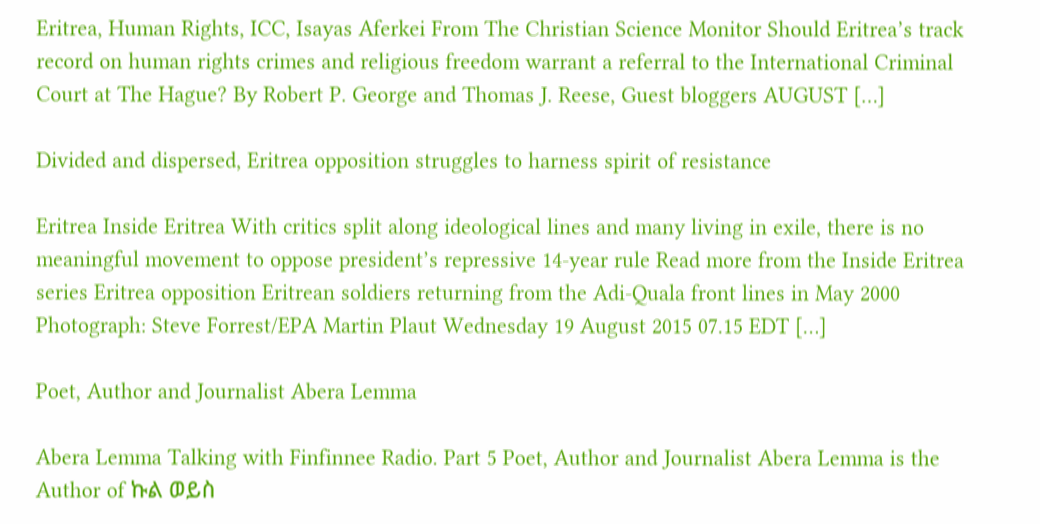Eritrea, Human Rights, ICC, Isayas Aferkei From The Christian Science Monitor Should Eritrea’s track record on human rights crimes and religious freedom warrant a referral to the International Criminal Court at The Hague? By Robert P. George and Thomas J. Reese, Guest bloggers AUGUST […]

Divided and dispersed, Eritrea opposition struggles to harness spirit of resistance

Eritrea Inside Eritrea With critics split along ideological lines and many living in exile, there is no meaningful movement to oppose president’s repressive 14-year rule Read more from the Inside Eritrea series Eritrea opposition Eritrean soldiers returning from the Adi-Quala front lines in May 2000 Photograph: Steve Forrest/EPA Martin Plaut Wednesday 19 August 2015 07.15 EDT […]

Poet, Author and Journalist Abera Lemma

Abera Lemma Talking with Finfinnee Radio. Part 5 Poet, Author and Journalist Abera Lemma is the Author of ኩል ወይስ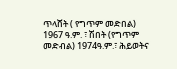ጥላሸት ( የግጥም መድበል) 1967 ዓ.ም. ፣ ሽበት (የግጥም መድብል) 1974ዓ.ም.፣ ሕይወትና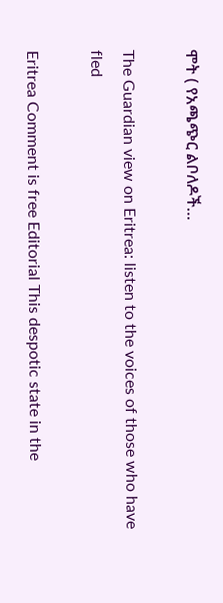ሞት ( የአጫጭር ልቦለዶች…

The Guardian view on Eritrea: listen to the voices of those who have fled

Eritrea Comment is free Editorial This despotic state in the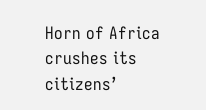Horn of Africa crushes its citizens’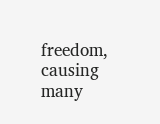freedom, causing many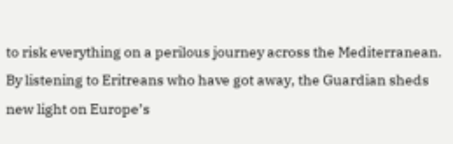to risk everything on a perilous journey across the Mediterranean. By listening to Eritreans who have got away, the Guardian sheds new light on Europe’s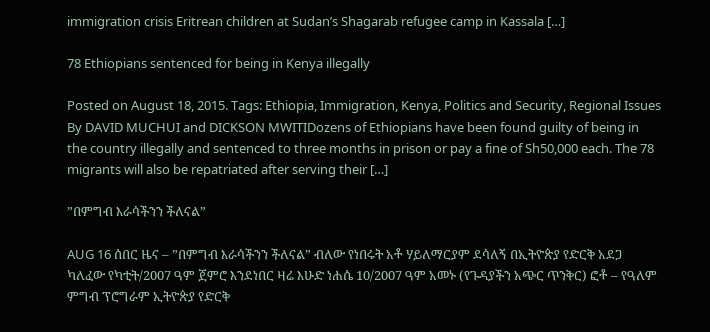immigration crisis Eritrean children at Sudan’s Shagarab refugee camp in Kassala […]

78 Ethiopians sentenced for being in Kenya illegally

Posted on August 18, 2015. Tags: Ethiopia, Immigration, Kenya, Politics and Security, Regional Issues By DAVID MUCHUI and DICKSON MWITIDozens of Ethiopians have been found guilty of being in the country illegally and sentenced to three months in prison or pay a fine of Sh50,000 each. The 78 migrants will also be repatriated after serving their […]

”በምግብ እራሳችንን ችለናል”

AUG 16 ሰበር ዜና – ”በምግብ እራሳችንን ችለናል” ብለው የነበሩት አቶ ሃይለማርያም ደሳለኝ በኢትዮጵያ የድርቅ አደጋ ካለፈው የካቲት/2007 ዓም ጀምሮ እንደነበር ዛሬ እሁድ ነሐሴ 10/2007 ዓም አመኑ (የጉዳያችን አጭር ጥንቅር) ፎቶ – የዓለም ምግብ ፕሮግራም ኢትዮጵያ የድርቅ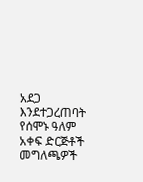አደጋ እንደተጋረጠባት የሰሞኑ ዓለም አቀፍ ድርጅቶች መግለጫዎች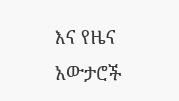እና የዜና አውታሮች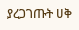ያረጋገጡት ሀቅ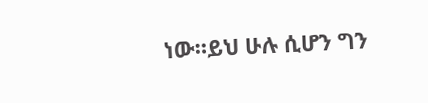ነው።ይህ ሁሉ ሲሆን ግን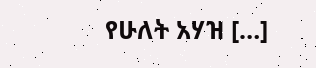የሁለት አሃዝ […]